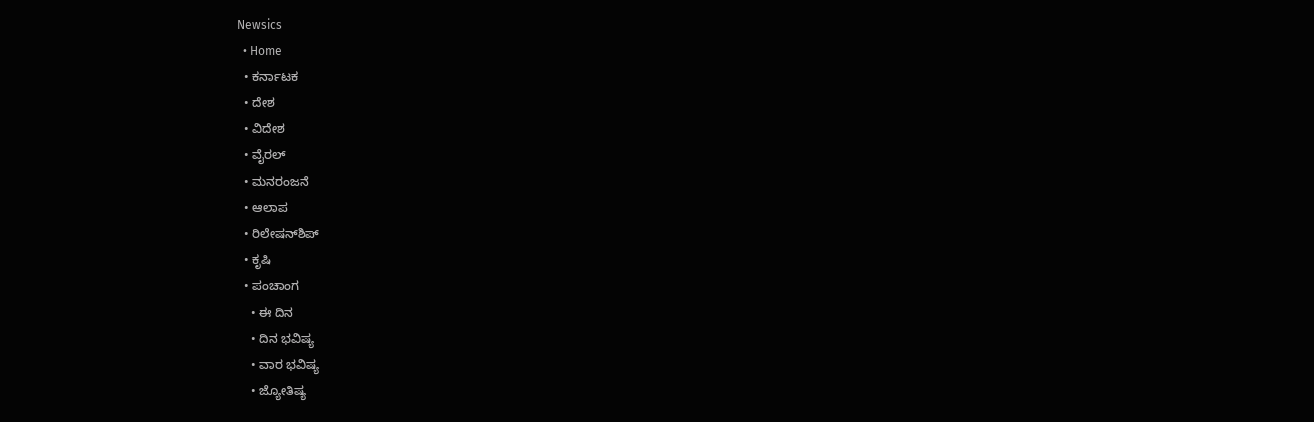Newsics
  • Home
  • ಕರ್ನಾಟಕ
  • ದೇಶ
  • ವಿದೇಶ
  • ವೈರಲ್
  • ಮನರಂಜನೆ
  • ಆಲಾಪ
  • ರಿಲೇಷನ್‌ಶಿಪ್
  • ಕೃಷಿ
  • ಪಂಚಾಂಗ
    • ಈ ದಿನ
    • ದಿನ ಭವಿಷ್ಯ
    • ವಾರ ಭವಿಷ್ಯ
    • ಜ್ಯೋತಿಷ್ಯ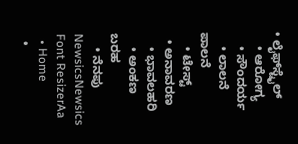• ಲೈಫ್‌ಸ್ಟೈಲ್
    • ಆರೋಗ್ಯ
    • ಸೌಂದರ್ಯ
    • ಲಾಲನೆ ಪಾಲನೆ
    • ಟೇಸ್ಟ್
  • ಅನಾವರಣ
    • ಭಾವಲಹರಿ
    • ಅಂಕಣ ಬರಹ
    • ನೆನಪು
NewsicsNewsics
Font ResizerAa
  • Home
  •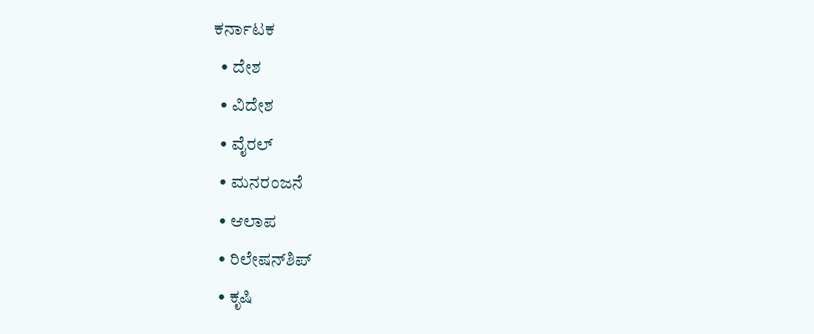ಕರ್ನಾಟಕ
  • ದೇಶ
  • ವಿದೇಶ
  • ವೈರಲ್
  • ಮನರಂಜನೆ
  • ಆಲಾಪ
  • ರಿಲೇಷನ್‌ಶಿಪ್
  • ಕೃಷಿ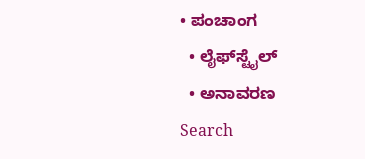• ಪಂಚಾಂಗ
  • ಲೈಫ್‌ಸ್ಟೈಲ್
  • ಅನಾವರಣ
Search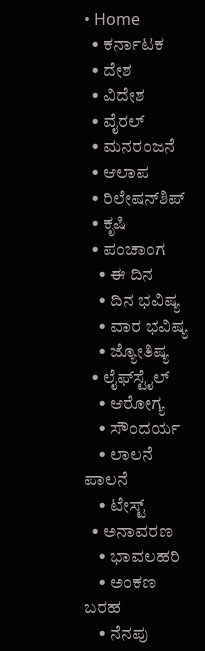• Home
  • ಕರ್ನಾಟಕ
  • ದೇಶ
  • ವಿದೇಶ
  • ವೈರಲ್
  • ಮನರಂಜನೆ
  • ಆಲಾಪ
  • ರಿಲೇಷನ್‌ಶಿಪ್
  • ಕೃಷಿ
  • ಪಂಚಾಂಗ
    • ಈ ದಿನ
    • ದಿನ ಭವಿಷ್ಯ
    • ವಾರ ಭವಿಷ್ಯ
    • ಜ್ಯೋತಿಷ್ಯ
  • ಲೈಫ್‌ಸ್ಟೈಲ್
    • ಆರೋಗ್ಯ
    • ಸೌಂದರ್ಯ
    • ಲಾಲನೆ ಪಾಲನೆ
    • ಟೇಸ್ಟ್
  • ಅನಾವರಣ
    • ಭಾವಲಹರಿ
    • ಅಂಕಣ ಬರಹ
    • ನೆನಪು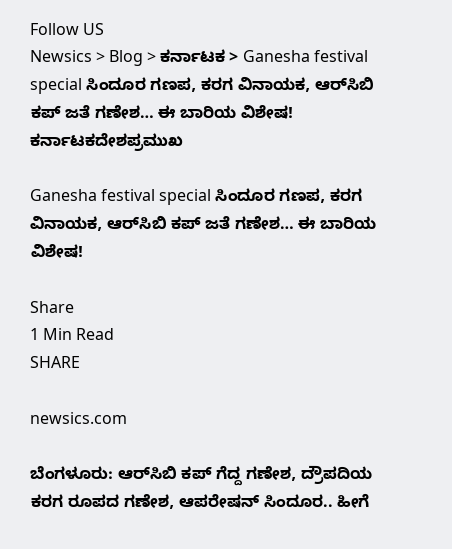Follow US
Newsics > Blog > ಕರ್ನಾಟಕ > Ganesha festival special ಸಿಂದೂರ ಗಣಪ, ಕರಗ ವಿನಾಯಕ, ಆರ್‌ಸಿಬಿ ಕಪ್ ಜತೆ ಗಣೇಶ… ಈ ಬಾರಿಯ ವಿಶೇಷ!
ಕರ್ನಾಟಕದೇಶಪ್ರಮುಖ

Ganesha festival special ಸಿಂದೂರ ಗಣಪ, ಕರಗ ವಿನಾಯಕ, ಆರ್‌ಸಿಬಿ ಕಪ್ ಜತೆ ಗಣೇಶ… ಈ ಬಾರಿಯ ವಿಶೇಷ!

Share
1 Min Read
SHARE

newsics.com

ಬೆಂಗಳೂರು: ಆರ್‌ಸಿಬಿ ಕಪ್‌ ಗೆದ್ದ ಗಣೇಶ, ದ್ರೌಪದಿಯ ಕರಗ ರೂಪದ ಗಣೇಶ, ಆಪರೇಷನ್‌ ಸಿಂದೂರ.. ಹೀಗೆ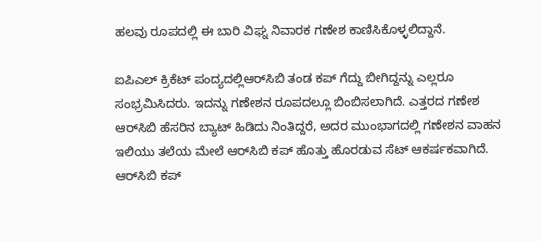ಹಲವು ರೂಪದಲ್ಲಿ ಈ ಬಾರಿ ವಿಘ್ನ ನಿವಾರಕ ಗಣೇಶ ಕಾಣಿಸಿಕೊಳ್ಳಲಿದ್ದಾನೆ.

ಐಪಿಎಲ್‌ ಕ್ರಿಕೆಟ್‌ ಪಂದ್ಯದಲ್ಲಿಆರ್‌ಸಿಬಿ ತಂಡ ಕಪ್‌ ಗೆದ್ದು ಬೀಗಿದ್ದನ್ನು ಎಲ್ಲರೂ ಸಂಭ್ರಮಿಸಿದರು. ಇದನ್ನು ಗಣೇಶನ ರೂಪದಲ್ಲೂ ಬಿಂಬಿಸಲಾಗಿದೆ. ಎತ್ತರದ ಗಣೇಶ ಆರ್‌ಸಿಬಿ ಹೆಸರಿನ ಬ್ಯಾಟ್‌ ಹಿಡಿದು ನಿಂತಿದ್ದರೆ, ಅದರ ಮುಂಭಾಗದಲ್ಲಿ ಗಣೇಶನ ವಾಹನ ಇಲಿಯು ತಲೆಯ ಮೇಲೆ ಆರ್‌ಸಿಬಿ ಕಪ್‌ ಹೊತ್ತು ಹೊರಡುವ ಸೆಟ್‌ ಆಕರ್ಷಕವಾಗಿದೆ. ಆರ್‌ಸಿಬಿ ಕಪ್‌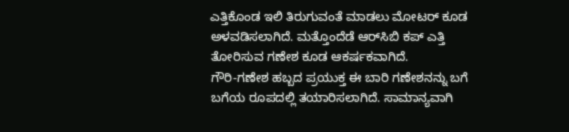ಎತ್ತಿಕೊಂಡ ಇಲಿ ತಿರುಗುವಂತೆ ಮಾಡಲು ಮೋಟರ್‌ ಕೂಡ ಅಳವಡಿಸಲಾಗಿದೆ. ಮತ್ತೊಂದೆಡೆ ಆರ್‌ಸಿಬಿ ಕಪ್‌ ಎತ್ತಿ ತೋರಿಸುವ ಗಣೇಶ ಕೂಡ ಆಕರ್ಷಕವಾಗಿದೆ.
ಗೌರಿ-ಗಣೇಶ ಹಬ್ಬದ ಪ್ರಯುಕ್ತ ಈ ಬಾರಿ ಗಣೇಶನನ್ನು ಬಗೆ ಬಗೆಯ ರೂಪದಲ್ಲಿ ತಯಾರಿಸಲಾಗಿದೆ. ಸಾಮಾನ್ಯವಾಗಿ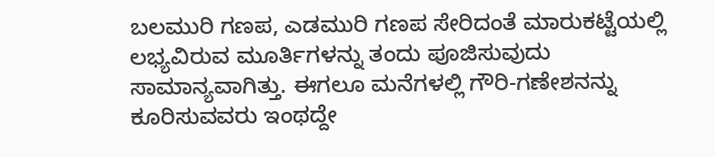ಬಲಮುರಿ ಗಣಪ, ಎಡಮುರಿ ಗಣಪ ಸೇರಿದಂತೆ ಮಾರುಕಟ್ಟೆಯಲ್ಲಿ ಲಭ್ಯವಿರುವ ಮೂರ್ತಿಗಳನ್ನು ತಂದು ಪೂಜಿಸುವುದು ಸಾಮಾನ್ಯವಾಗಿತ್ತು. ಈಗಲೂ ಮನೆಗಳಲ್ಲಿ ಗೌರಿ-ಗಣೇಶನನ್ನು ಕೂರಿಸುವವರು ಇಂಥದ್ದೇ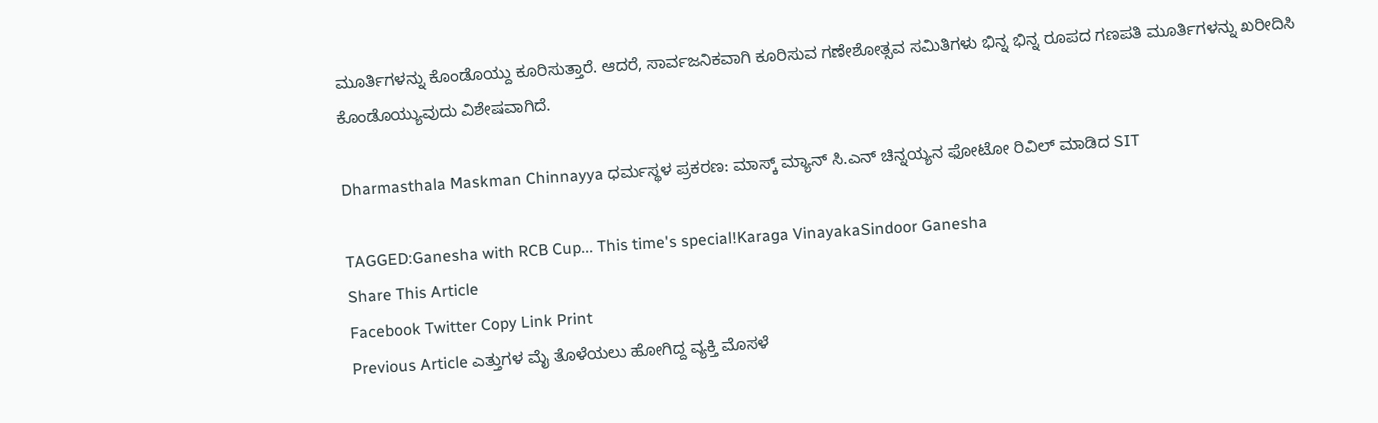ಮೂರ್ತಿಗಳನ್ನು ಕೊಂಡೊಯ್ದು ಕೂರಿಸುತ್ತಾರೆ. ಆದರೆ, ಸಾರ್ವಜನಿಕವಾಗಿ ಕೂರಿಸುವ ಗಣೇಶೋತ್ಸವ ಸಮಿತಿಗಳು ಭಿನ್ನ ಭಿನ್ನ ರೂಪದ ಗಣಪತಿ ಮೂರ್ತಿಗಳನ್ನು ಖರೀದಿಸಿ ಕೊಂಡೊಯ್ಯುವುದು ವಿಶೇಷವಾಗಿದೆ.

Dharmasthala Maskman Chinnayya ಧರ್ಮಸ್ಥಳ ಪ್ರಕರಣ: ಮಾಸ್ಕ್ ಮ್ಯಾನ್ ಸಿ.ಎನ್ ಚಿನ್ನಯ್ಯನ ಫೋಟೋ ರಿವಿಲ್ ಮಾಡಿದ SIT

TAGGED:Ganesha with RCB Cup... This time's special!Karaga VinayakaSindoor Ganesha
Share This Article
Facebook Twitter Copy Link Print
Previous Article ಎತ್ತುಗಳ ಮೈ ತೊಳೆಯಲು ಹೋಗಿದ್ದ ವ್ಯಕ್ತಿ ಮೊಸಳೆ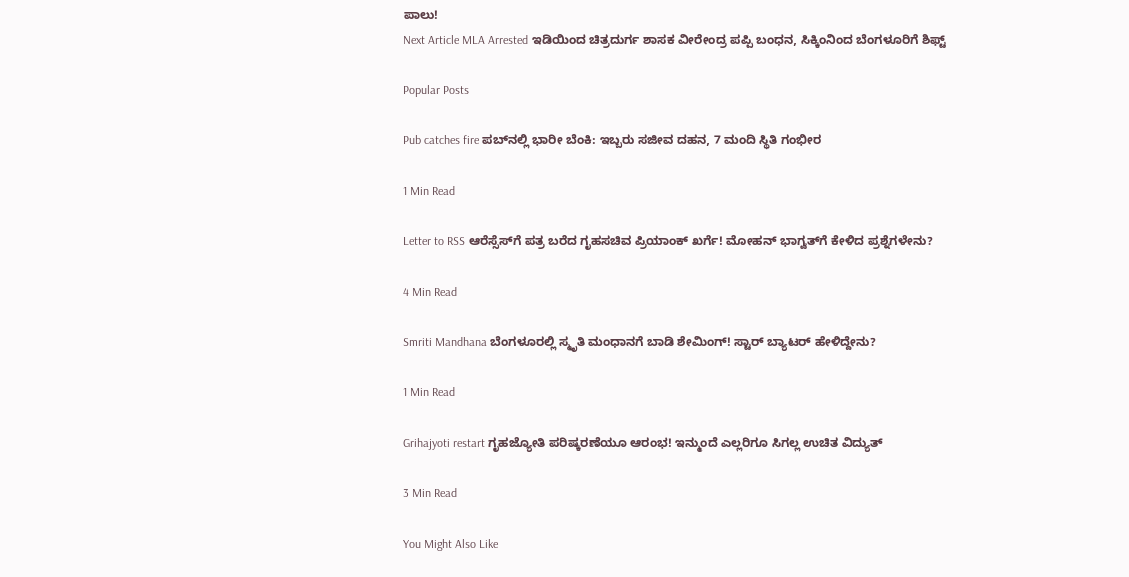ಪಾಲು!
Next Article MLA Arrested ಇಡಿಯಿಂದ ಚಿತ್ರದುರ್ಗ ಶಾಸಕ ವೀರೇಂದ್ರ ಪಪ್ಪಿ ಬಂಧನ, ಸಿಕ್ಕಿಂನಿಂದ ಬೆಂಗಳೂರಿಗೆ ಶಿಫ್ಟ್

Popular Posts

Pub catches fire ಪಬ್‌ನಲ್ಲಿ ಭಾರೀ ಬೆಂಕಿ: ಇಬ್ಬರು ಸಜೀವ ದಹನ, 7 ಮಂದಿ ಸ್ಥಿತಿ ಗಂಭೀರ

1 Min Read

Letter to RSS ಆರೆಸ್ಸೆಸ್‌ಗೆ ಪತ್ರ ಬರೆದ ಗೃಹಸಚಿವ ಪ್ರಿಯಾಂಕ್ ಖರ್ಗೆ! ಮೋಹನ್ ಭಾಗ್ವತ್‌ಗೆ ಕೇಳಿದ ಪ್ರಶ್ನೆಗಳೇನು?

4 Min Read

Smriti Mandhana ಬೆಂಗಳೂರಲ್ಲಿ ಸ್ಮೃತಿ ಮಂಧಾನಗೆ ಬಾಡಿ ಶೇಮಿಂಗ್! ಸ್ಟಾರ್ ಬ್ಯಾಟರ್ ಹೇಳಿದ್ದೇನು?

1 Min Read

Grihajyoti restart ಗೃಹಜ್ಯೋತಿ ಪರಿಷ್ಕರಣೆಯೂ ಆರಂಭ! ಇನ್ಮುಂದೆ ಎಲ್ಲರಿಗೂ ಸಿಗಲ್ಲ ಉಚಿತ ವಿದ್ಯುತ್

3 Min Read

You Might Also Like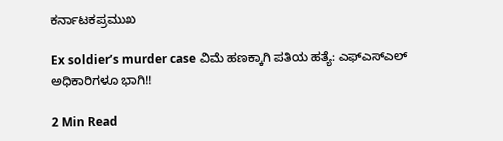ಕರ್ನಾಟಕಪ್ರಮುಖ

Ex soldier’s murder case ವಿಮೆ ಹಣಕ್ಕಾಗಿ ಪತಿಯ ಹತ್ಯೆ: ಎಫ್ಎಸ್ಎಲ್ ಅಧಿಕಾರಿಗಳೂ ಭಾಗಿ!!

2 Min Read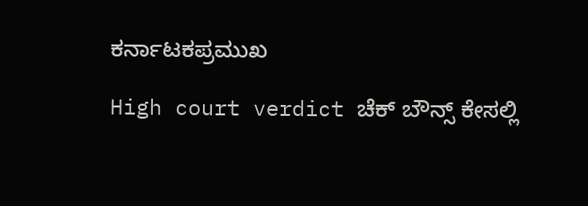ಕರ್ನಾಟಕಪ್ರಮುಖ

High court verdict ಚೆಕ್ ಬೌನ್ಸ್ ಕೇಸಲ್ಲಿ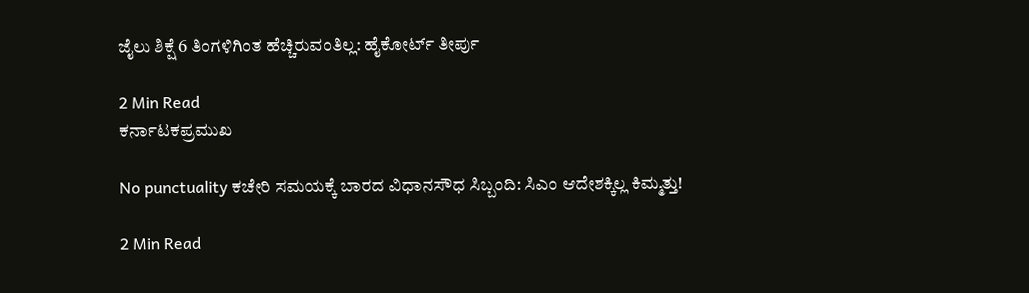ಜೈಲು ಶಿಕ್ಷೆ 6 ತಿಂಗಳಿಗಿಂತ ಹೆಚ್ಚಿರುವಂತಿಲ್ಲ: ಹೈಕೋರ್ಟ್ ತೀರ್ಪು

2 Min Read
ಕರ್ನಾಟಕಪ್ರಮುಖ

No punctuality ಕಚೇರಿ ಸಮಯಕ್ಕೆ ಬಾರದ ವಿಧಾನಸೌಧ ಸಿಬ್ಬಂದಿ: ಸಿಎಂ ಆದೇಶಕ್ಕಿಲ್ಲ ಕಿಮ್ಮತ್ತು!

2 Min Read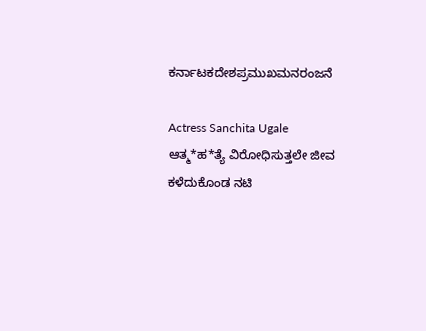ಕರ್ನಾಟಕದೇಶಪ್ರಮುಖಮನರಂಜನೆ

Actress Sanchita Ugale ಆತ್ಮ*ಹ*ತ್ಯೆ ವಿರೋಧಿಸುತ್ತಲೇ ಜೀವ ಕಳೆದುಕೊಂಡ ನಟಿ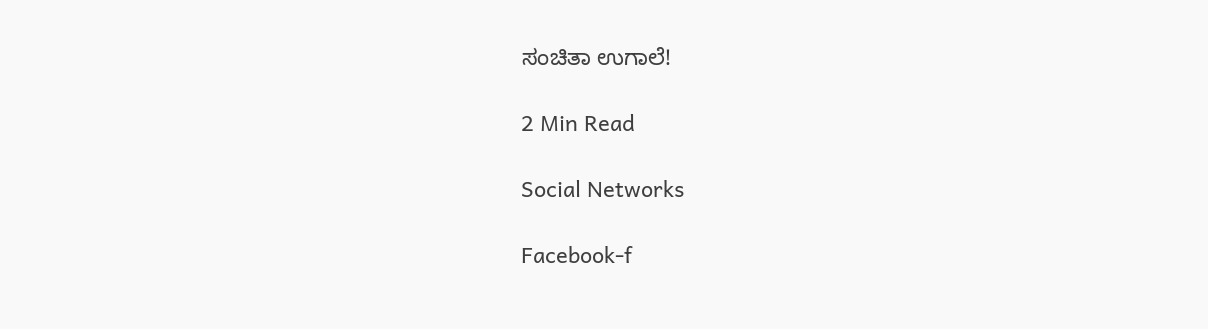ಸಂಚಿತಾ ಉಗಾಲೆ!

2 Min Read

Social Networks

Facebook-f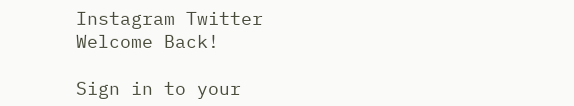Instagram Twitter
Welcome Back!

Sign in to your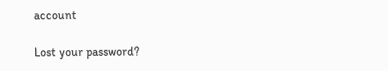account

Lost your password?